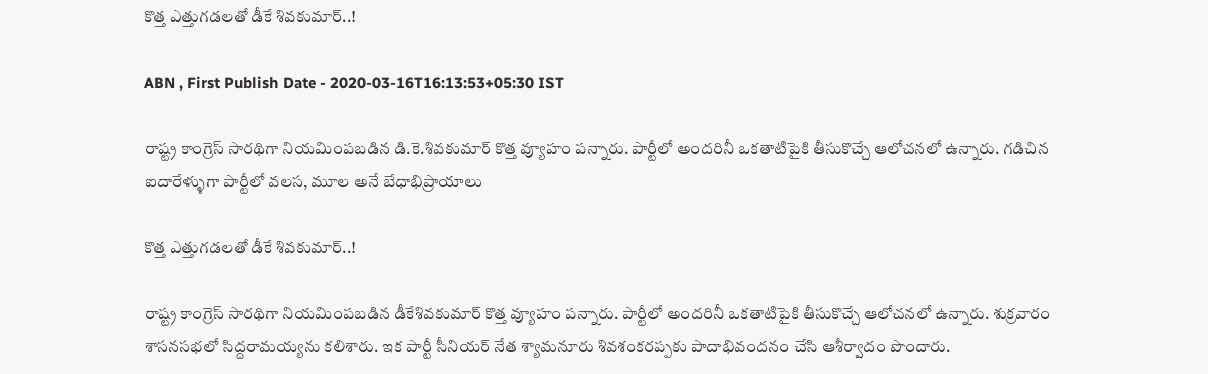కొత్త ఎత్తుగడలతో డీకే శివకుమార్..!

ABN , First Publish Date - 2020-03-16T16:13:53+05:30 IST

రాష్ట్ర కాంగ్రెస్‌ సారథిగా నియమింపబడిన డి.కె.శివకుమార్‌ కొత్త వ్యూహం పన్నారు. పార్టీలో అందరినీ ఒకతాటిపైకి తీసుకొచ్చే ఆలోచనలో ఉన్నారు. గడిచిన ఐదారేళ్ళుగా పార్టీలో వలస, మూల అనే బేధాభిప్రాయాలు

కొత్త ఎత్తుగడలతో డీకే శివకుమార్..!

రాష్ట్ర కాంగ్రెస్‌ సారథిగా నియమింపబడిన డీకేశివకుమార్‌ కొత్త వ్యూహం పన్నారు. పార్టీలో అందరినీ ఒకతాటిపైకి తీసుకొచ్చే ఆలోచనలో ఉన్నారు. శుక్రవారం శాసనసభలో సిద్దరామయ్యను కలిశారు. ఇక పార్టీ సీనియర్‌ నేత శ్యామనూరు శివశంకరప్పకు పాదాభివందనం చేసి ఆశీర్వాదం పొందారు.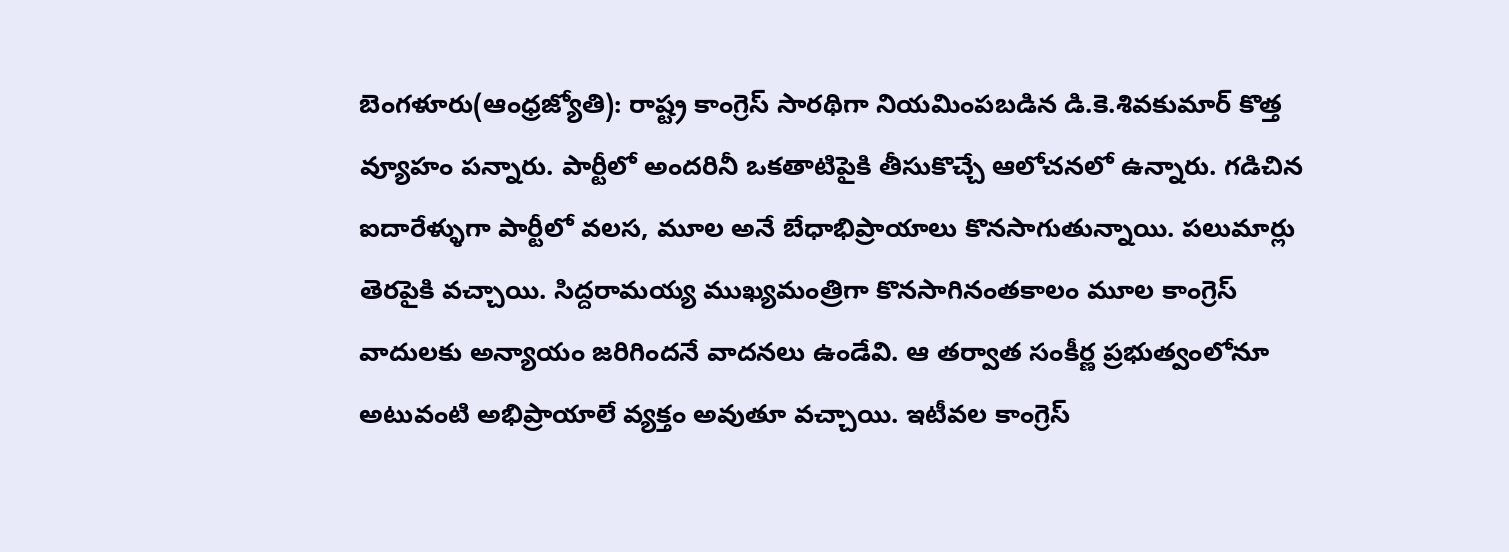బెంగళూరు(ఆంధ్రజ్యోతి): రాష్ట్ర కాంగ్రెస్‌ సారథిగా నియమింపబడిన డి.కె.శివకుమార్‌ కొత్త వ్యూహం పన్నారు. పార్టీలో అందరినీ ఒకతాటిపైకి తీసుకొచ్చే ఆలోచనలో ఉన్నారు. గడిచిన ఐదారేళ్ళుగా పార్టీలో వలస, మూల అనే బేధాభిప్రాయాలు కొనసాగుతున్నాయి. పలుమార్లు తెరపైకి వచ్చాయి. సిద్దరామయ్య ముఖ్యమంత్రిగా కొనసాగినంతకాలం మూల కాంగ్రెస్‌ వాదులకు అన్యాయం జరిగిందనే వాదనలు ఉండేవి. ఆ తర్వాత సంకీర్ణ ప్రభుత్వంలోనూ అటువంటి అభిప్రాయాలే వ్యక్తం అవుతూ వచ్చాయి. ఇటీవల కాంగ్రెస్‌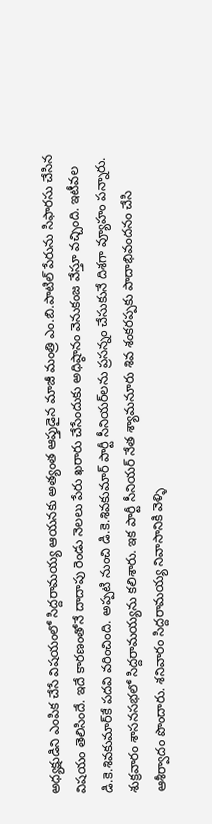అధ్యక్షుడిని ఎంపిక చేసే విషయంలో సిద్దరామయ్య ఆయనకు అత్యంత ఆప్తుడైన మాజీ మంత్రి ఎం.బి.పాటిల్‌ పేరును సిఫారసు చేసిన విషయం తెలిసిందే. ఇదే కారణంతోనే దాదాపు రెండు నెలలు పేరు ఖరారు చేసేందుకు అధిష్ఠానం వెనుకంజ వేస్తూ వచ్చింది. ఇటీవల డి.కె.శివకుమార్‌కే పదవి వరించింది. అప్పటి నుంచి డి.కె.శివకుమార్‌ పార్టీ సీనియర్‌లను ప్రసన్నం చేసుకునే దిశగా వ్యూహం పన్నారు. శుక్రవారం శాసనసభలో సిద్దరామయ్యను కలిశారు. ఇక పార్టీ సీనియర్‌ నేత శ్యామనూరు శివ శంకరప్పకు పాదాభివందనం చేసి ఆశీర్వాదం పొందారు. శనివారం సిద్దరామయ్య నివాసానికి వెళ్ళి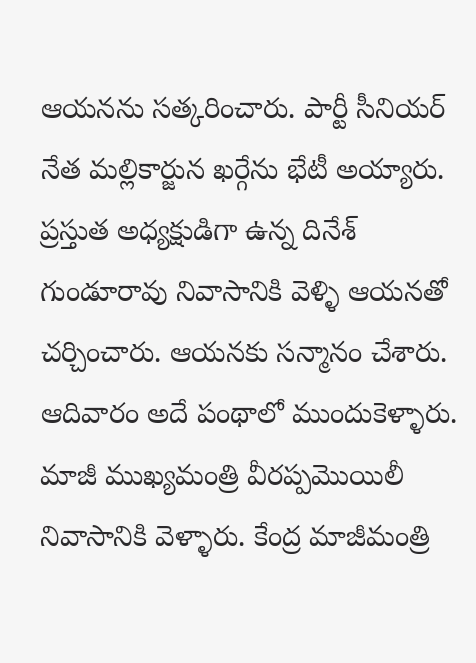ఆయనను సత్కరించారు. పార్టీ సీనియర్‌ నేత మల్లికార్జున ఖర్గేను భేటీ అయ్యారు. ప్రస్తుత అధ్యక్షుడిగా ఉన్న దినేశ్‌ గుండూరావు నివాసానికి వెళ్ళి ఆయనతో చర్చించారు. ఆయనకు సన్మానం చేశారు. ఆదివారం అదే పంథాలో ముందుకెళ్ళారు. మాజీ ముఖ్యమంత్రి వీరప్పమొయిలీ నివాసానికి వెళ్ళారు. కేంద్ర మాజీమంత్రి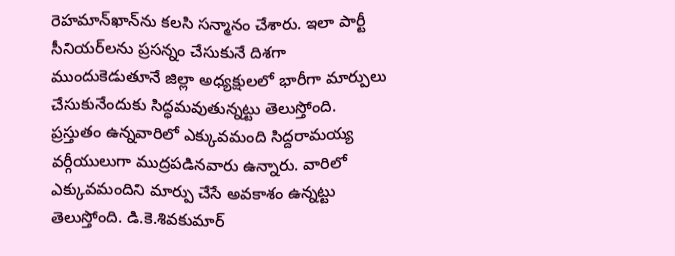రెహమాన్‌ఖాన్‌ను కలసి సన్మానం చేశారు. ఇలా పార్టీ సీనియర్‌లను ప్రసన్నం చేసుకునే దిశగా ముందుకెడుతూనే జిల్లా అధ్యక్షులలో భారీగా మార్పులు చేసుకునేందుకు సిద్ధమవుతున్నట్టు తెలుస్తోంది. ప్రస్తుతం ఉన్నవారిలో ఎక్కువమంది సిద్దరామయ్య వర్గీయులుగా ముద్రపడినవారు ఉన్నారు. వారిలో ఎక్కువమందిని మార్పు చేసే అవకాశం ఉన్నట్టు తెలుస్తోంది. డి.కె.శివకుమార్‌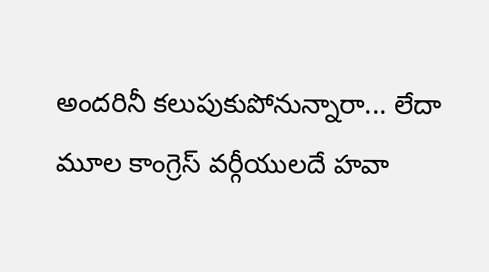అందరినీ కలుపుకుపోనున్నారా... లేదా మూల కాంగ్రెస్‌ వర్గీయులదే హవా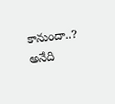కానుందా..? అనేది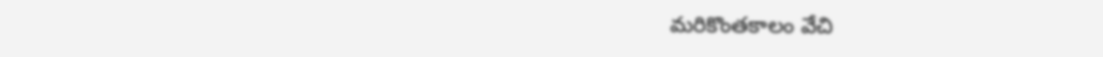మరికొంతకాలం వేచి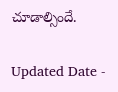చూడాల్సిందే.

Updated Date -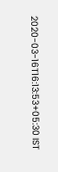2020-03-16T16:13:53+05:30 IST